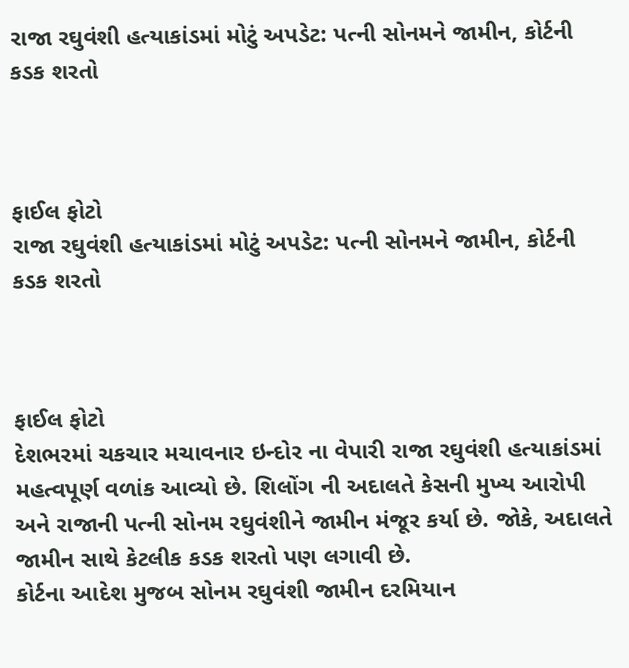રાજા રઘુવંશી હત્યાકાંડમાં મોટું અપડેટ: પત્ની સોનમને જામીન, કોર્ટની કડક શરતો



ફાઈલ ફોટો
રાજા રઘુવંશી હત્યાકાંડમાં મોટું અપડેટ: પત્ની સોનમને જામીન, કોર્ટની કડક શરતો



ફાઈલ ફોટો
દેશભરમાં ચકચાર મચાવનાર ઇન્દોર ના વેપારી રાજા રઘુવંશી હત્યાકાંડમાં મહત્વપૂર્ણ વળાંક આવ્યો છે. શિલોંગ ની અદાલતે કેસની મુખ્ય આરોપી અને રાજાની પત્ની સોનમ રઘુવંશીને જામીન મંજૂર કર્યા છે. જોકે, અદાલતે જામીન સાથે કેટલીક કડક શરતો પણ લગાવી છે.
કોર્ટના આદેશ મુજબ સોનમ રઘુવંશી જામીન દરમિયાન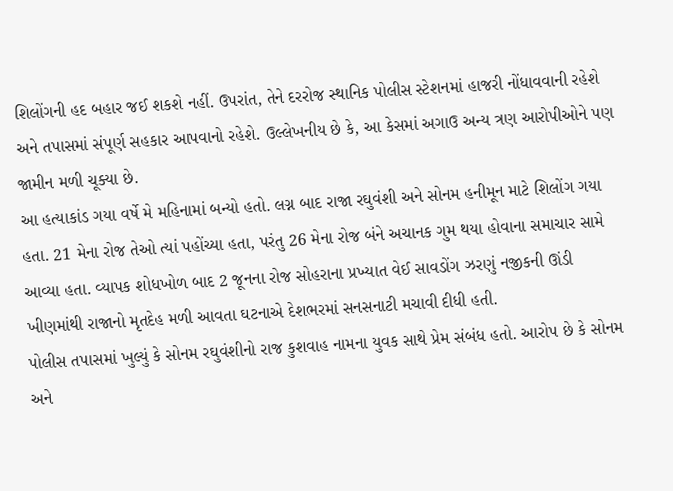શિલોંગની હદ બહાર જઈ શકશે નહીં. ઉપરાંત, તેને દરરોજ સ્થાનિક પોલીસ સ્ટેશનમાં હાજરી નોંધાવવાની રહેશે અને તપાસમાં સંપૂર્ણ સહકાર આપવાનો રહેશે. ઉલ્લેખનીય છે કે, આ કેસમાં અગાઉ અન્ય ત્રણ આરોપીઓને પણ જામીન મળી ચૂક્યા છે.
આ હત્યાકાંડ ગયા વર્ષે મે મહિનામાં બન્યો હતો. લગ્ન બાદ રાજા રઘુવંશી અને સોનમ હનીમૂન માટે શિલોંગ ગયા હતા. 21 મેના રોજ તેઓ ત્યાં પહોંચ્યા હતા, પરંતુ 26 મેના રોજ બંને અચાનક ગુમ થયા હોવાના સમાચાર સામે આવ્યા હતા. વ્યાપક શોધખોળ બાદ 2 જૂનના રોજ સોહરાના પ્રખ્યાત વેઈ સાવડોંગ ઝરણું નજીકની ઊંડી ખીણમાંથી રાજાનો મૃતદેહ મળી આવતા ઘટનાએ દેશભરમાં સનસનાટી મચાવી દીધી હતી.
પોલીસ તપાસમાં ખુલ્યું કે સોનમ રઘુવંશીનો રાજ કુશવાહ નામના યુવક સાથે પ્રેમ સંબંધ હતો. આરોપ છે કે સોનમ અને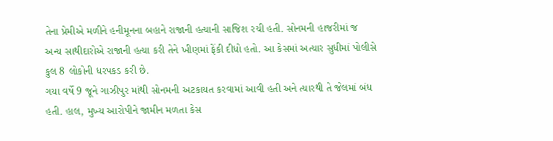તેના પ્રેમીએ મળીને હનીમૂનના બહાને રાજાની હત્યાની સાજિશ રચી હતી. સોનમની હાજરીમાં જ અન્ય સાથીદારોએ રાજાની હત્યા કરી તેને ખીણમાં ફેંકી દીધો હતો. આ કેસમાં અત્યાર સુધીમાં પોલીસે કુલ 8 લોકોની ધરપકડ કરી છે.
ગયા વર્ષે 9 જૂને ગાઝીપુર માંથી સોનમની અટકાયત કરવામાં આવી હતી અને ત્યારથી તે જેલમાં બંધ હતી. હાલ, મુખ્ય આરોપીને જામીન મળતા કેસ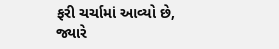ફરી ચર્ચામાં આવ્યો છે, જ્યારે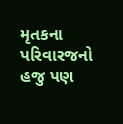મૃતકના પરિવારજનો હજુ પણ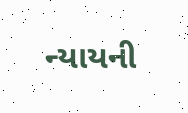ન્યાયની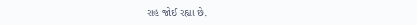રાહ જોઈ રહ્યા છે.